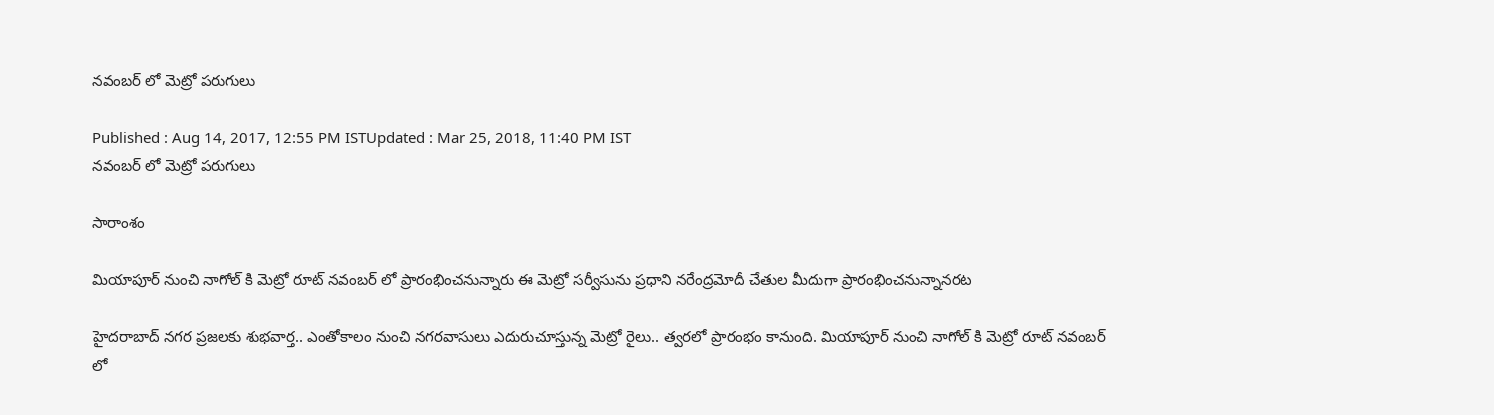నవంబర్ లో మెట్రో పరుగులు

Published : Aug 14, 2017, 12:55 PM ISTUpdated : Mar 25, 2018, 11:40 PM IST
నవంబర్ లో మెట్రో పరుగులు

సారాంశం

మియాపూర్ నుంచి నాగోల్ కి మెట్రో రూట్ నవంబర్ లో ప్రారంభించనున్నారు ఈ మెట్రో సర్వీసును ప్రధాని నరేంద్రమోదీ చేతుల మీదుగా ప్రారంభించనున్నానరట

హైదరాబాద్ నగర ప్రజలకు శుభవార్త.. ఎంతోకాలం నుంచి నగరవాసులు ఎదురుచూస్తున్న మెట్రో రైలు.. త్వరలో ప్రారంభం కానుంది. మియాపూర్ నుంచి నాగోల్ కి మెట్రో రూట్ నవంబర్ లో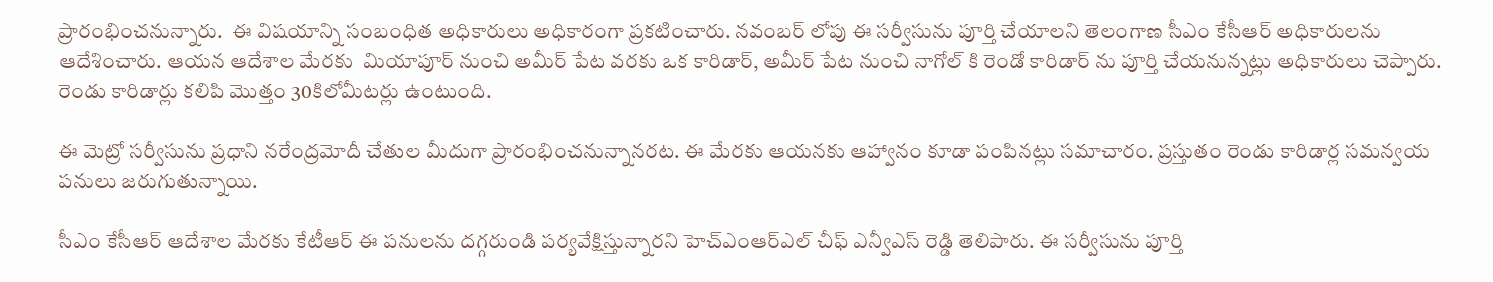ప్రారంభించనున్నారు.  ఈ విషయాన్ని సంబంధిత అధికారులు అధికారంగా ప్రకటించారు. నవంబర్ లోపు ఈ సర్వీసును పూర్తి చేయాలని తెలంగాణ సీఎం కేసీఆర్ అధికారులను ఆదేశించారు. ఆయన ఆదేశాల మేరకు  మియాపూర్ నుంచి అమీర్ పేట వరకు ఒక కారిడార్, అమీర్ పేట నుంచి నాగోల్ కి రెండో కారిడార్ ను పూర్తి చేయనున్నట్లు అధికారులు చెప్పారు. రెండు కారిడార్లు కలిపి మొత్తం 30కిలోమీటర్లు ఉంటుంది.

ఈ మెట్రో సర్వీసును ప్రధాని నరేంద్రమోదీ చేతుల మీదుగా ప్రారంభించనున్నానరట. ఈ మేరకు ఆయనకు ఆహ్వానం కూడా పంపినట్లు సమాచారం. ప్రస్తుతం రెండు కారిడార్ల సమన్వయ పనులు జరుగుతున్నాయి.

సీఎం కేసీఆర్ ఆదేశాల మేరకు కేటీఆర్ ఈ పనులను దగ్గరుండి పర్యవేక్షిస్తున్నారని హెచ్ఎంఆర్ఎల్ చీఫ్ ఎన్వీఎస్ రెడ్డి తెలిపారు. ఈ సర్వీసును పూర్తి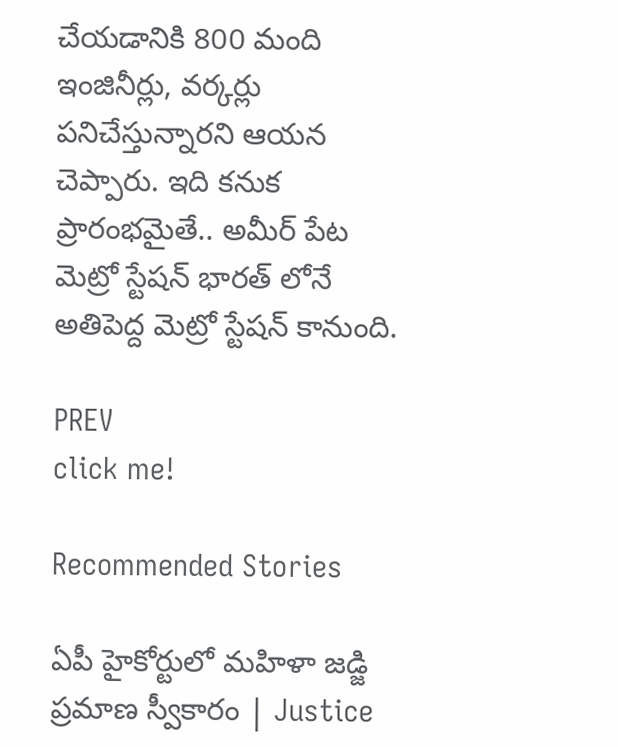చేయడానికి 800 మంది ఇంజినీర్లు, వర్కర్లు పనిచేస్తున్నారని ఆయన చెప్పారు. ఇది కనుక ప్రారంభమైతే.. అమీర్ పేట మెట్రో స్టేషన్ భారత్ లోనే అతిపెద్ద మెట్రో స్టేషన్ కానుంది.

PREV
click me!

Recommended Stories

ఏపీ హైకోర్టులో మహిళా జడ్జి ప్రమాణ స్వీకారం | Justice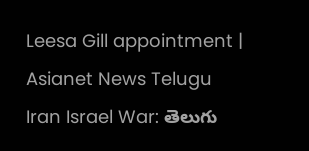Leesa Gill appointment | Asianet News Telugu
Iran Israel War: తెలుగు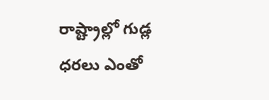రాష్ట్రాల్లో గుడ్ల ధరలు ఎంతో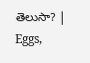తెలుసా? | Eggs,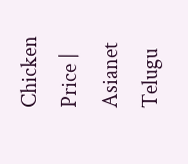Chicken Price | Asianet Telugu